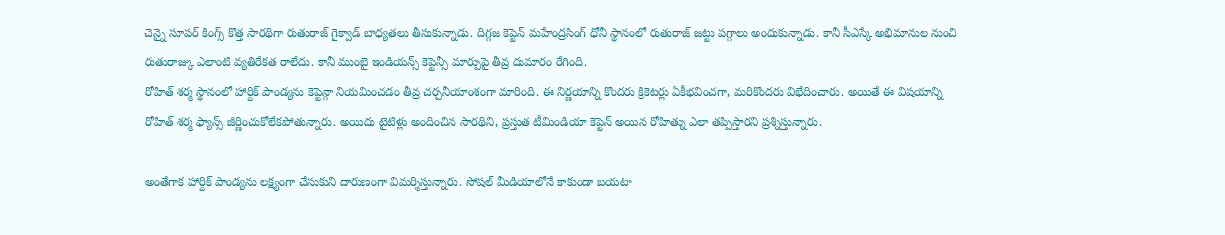చెన్నై సూపర్ కింగ్స్ కొత్త సారథిగా రుతురాజ్ గైక్వాడ్ బాధ్యతలు తీసుకున్నాడు. దిగ్గజ కెప్టెన్ మహేంద్రసింగ్ ధోనీ స్థానంలో రుతురాజ్ జట్టు పగ్గాలు అందుకున్నాడు. కానీ సీఎస్కే అభిమానుల నుంచి రుతురాజ్కు ఎలాంటి వ్యతిరేకత రాలేదు. కానీ ముంబై ఇండియన్స్ కెప్టెన్సీ మార్పుపై తీవ్ర దుమారం రేగింది.
రోహిత్ శర్మ స్థానంలో హార్దిక్ పాండ్యను కెప్టెన్గా నియమించడం తీవ్ర చర్చనీయాంశంగా మారింది. ఈ నిర్ణయాన్ని కొందరు క్రికెటర్లు ఏకీభవించగా, మరికొందరు విభేదించారు. అయితే ఈ విషయాన్ని రోహిత్ శర్మ ఫ్యాన్స్ జీర్ణించుకోలేకపోతున్నారు. అయిదు టైటిళ్లు అందించిన సారథిని, ప్రస్తుత టీమిండియా కెప్టెన్ అయిన రోహిత్ను ఎలా తప్పిస్తారని ప్రశ్నిస్తున్నారు.

అంతేగాక హార్దిక్ పాండ్యను లక్ష్యంగా చేసుకుని దారుణంగా విమర్శిస్తున్నారు. సోషల్ మీడియాలోనే కాకుండా బయటా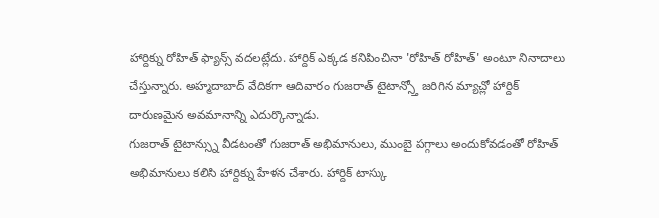హార్దిక్ను రోహిత్ ఫ్యాన్స్ వదలట్లేదు. హార్దిక్ ఎక్కడ కనిపించినా 'రోహిత్ రోహిత్' అంటూ నినాదాలు చేస్తున్నారు. అహ్మదాబాద్ వేదికగా ఆదివారం గుజరాత్ టైటాన్స్తో జరిగిన మ్యాచ్లో హార్దిక్ దారుణమైన అవమానాన్ని ఎదుర్కొన్నాడు.
గుజరాత్ టైటాన్స్ను వీడటంతో గుజరాత్ అభిమానులు, ముంబై పగ్గాలు అందుకోవడంతో రోహిత్ అభిమానులు కలిసి హార్దిక్ను హేళన చేశారు. హార్దిక్ టాస్కు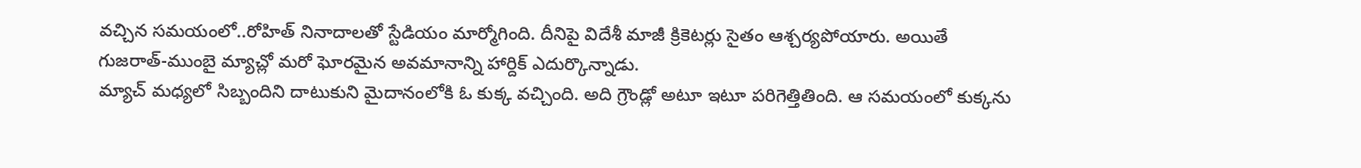వచ్చిన సమయంలో..రోహిత్ నినాదాలతో స్టేడియం మార్మోగింది. దీనిపై విదేశీ మాజీ క్రికెటర్లు సైతం ఆశ్చర్యపోయారు. అయితే గుజరాత్-ముంబై మ్యాచ్లో మరో ఘోరమైన అవమానాన్ని హార్దిక్ ఎదుర్కొన్నాడు.
మ్యాచ్ మధ్యలో సిబ్బందిని దాటుకుని మైదానంలోకి ఓ కుక్క వచ్చింది. అది గ్రౌండ్లో అటూ ఇటూ పరిగెత్తితింది. ఆ సమయంలో కుక్కను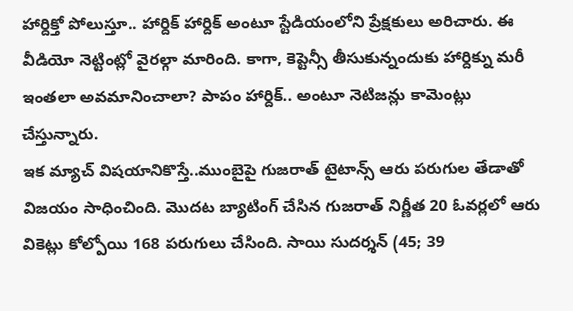హార్దిక్తో పోలుస్తూ.. హార్దిక్ హార్దిక్ అంటూ స్టేడియంలోని ప్రేక్షకులు అరిచారు. ఈ వీడియో నెట్టింట్లో వైరల్గా మారింది. కాగా, కెప్టెన్సీ తీసుకున్నందుకు హార్దిక్ను మరీ ఇంతలా అవమానించాలా? పాపం హార్దిక్.. అంటూ నెటిజన్లు కామెంట్లు చేస్తున్నారు.
ఇక మ్యాచ్ విషయానికొస్తే..ముంబైపై గుజరాత్ టైటాన్స్ ఆరు పరుగుల తేడాతో విజయం సాధించింది. మొదట బ్యాటింగ్ చేసిన గుజరాత్ నిర్ణీత 20 ఓవర్లలో ఆరు వికెట్లు కోల్పోయి 168 పరుగులు చేసింది. సాయి సుదర్శన్ (45; 39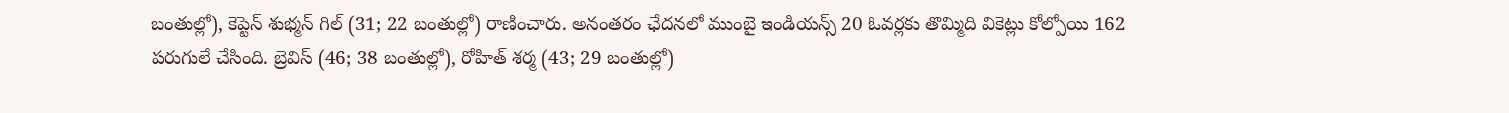బంతుల్లో), కెప్టెన్ శుభ్మన్ గిల్ (31; 22 బంతుల్లో) రాణించారు. అనంతరం ఛేదనలో ముంబై ఇండియన్స్ 20 ఓవర్లకు తొమ్మిది వికెట్లు కోల్పోయి 162 పరుగులే చేసింది. బ్రెవిస్ (46; 38 బంతుల్లో), రోహిత్ శర్మ (43; 29 బంతుల్లో)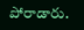పోరాడారు.